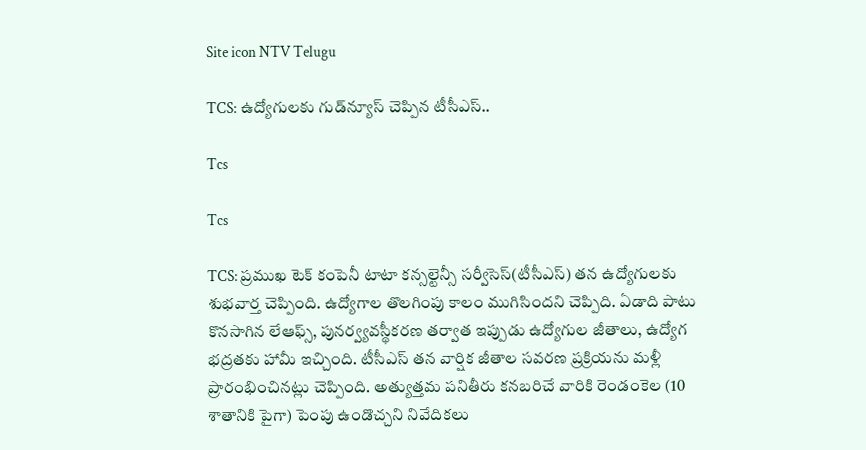Site icon NTV Telugu

TCS: ఉద్యోగులకు గుడ్‌న్యూస్ చెప్పిన టీసీఎస్..

Tcs

Tcs

TCS: ప్రముఖ టెక్ కంపెనీ టాటా కన్సల్టెన్సీ సర్వీసెస్(టీసీఎస్) తన ఉద్యోగులకు శుభవార్త చెప్పింది. ఉద్యోగాల తొలగింపు కాలం ముగిసిందని చెప్పిది. ఏడాది పాటు కొనసాగిన లేఆఫ్స్, పునర్వ్యవస్థీకరణ తర్వాత ఇప్పుడు ఉద్యోగుల జీతాలు, ఉద్యోగ భద్రతకు హామీ ఇచ్చింది. టీసీఎస్ తన వార్షిక జీతాల సవరణ ప్రక్రియను మళ్లీ ప్రారంభించినట్లు చెప్పింది. అత్యుత్తమ పనితీరు కనబరిచే వారికి రెండంకెల (10 శాతానికి పైగా) పెంపు ఉండొచ్చని నివేదికలు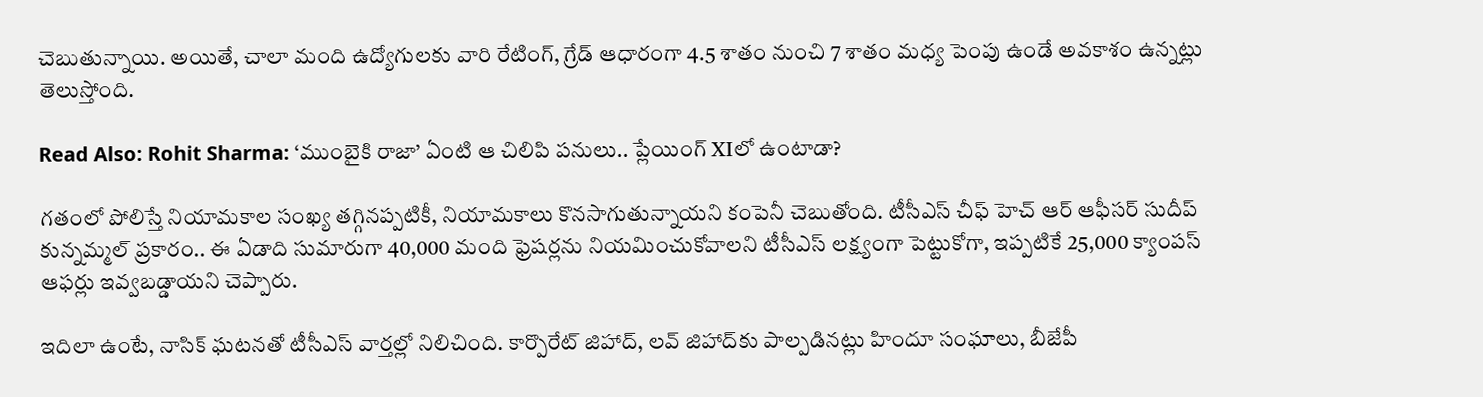చెబుతున్నాయి. అయితే, చాలా మంది ఉద్యోగులకు వారి రేటింగ్, గ్రేడ్ ఆధారంగా 4.5 శాతం నుంచి 7 శాతం మధ్య పెంపు ఉండే అవకాశం ఉన్నట్లు తెలుస్తోంది.

Read Also: Rohit Sharma: ‘ముంబైకి రాజా’ ఏంటి ఆ చిలిపి పనులు.. ప్లేయింగ్ XIలో ఉంటాడా?

గతంలో పోలిస్తే నియామకాల సంఖ్య తగ్గినప్పటికీ, నియామకాలు కొనసాగుతున్నాయని కంపెనీ చెబుతోంది. టీసీఎస్ చీఫ్ హెచ్ ఆర్ ఆఫీసర్ సుదీప్ కున్నమ్మల్ ప్రకారం.. ఈ ఏడాది సుమారుగా 40,000 మంది ఫ్రెషర్లను నియమించుకోవాలని టీసీఎస్ లక్ష్యంగా పెట్టుకోగా, ఇప్పటికే 25,000 క్యాంపస్ ఆఫర్లు ఇవ్వబడ్డాయని చెప్పారు.

ఇదిలా ఉంటే, నాసిక్ ఘటనతో టీసీఎస్ వార్తల్లో నిలిచింది. కార్పొరేట్ జిహాద్, లవ్ జిహాద్‌కు పాల్పడినట్లు హిందూ సంఘాలు, బీజేపీ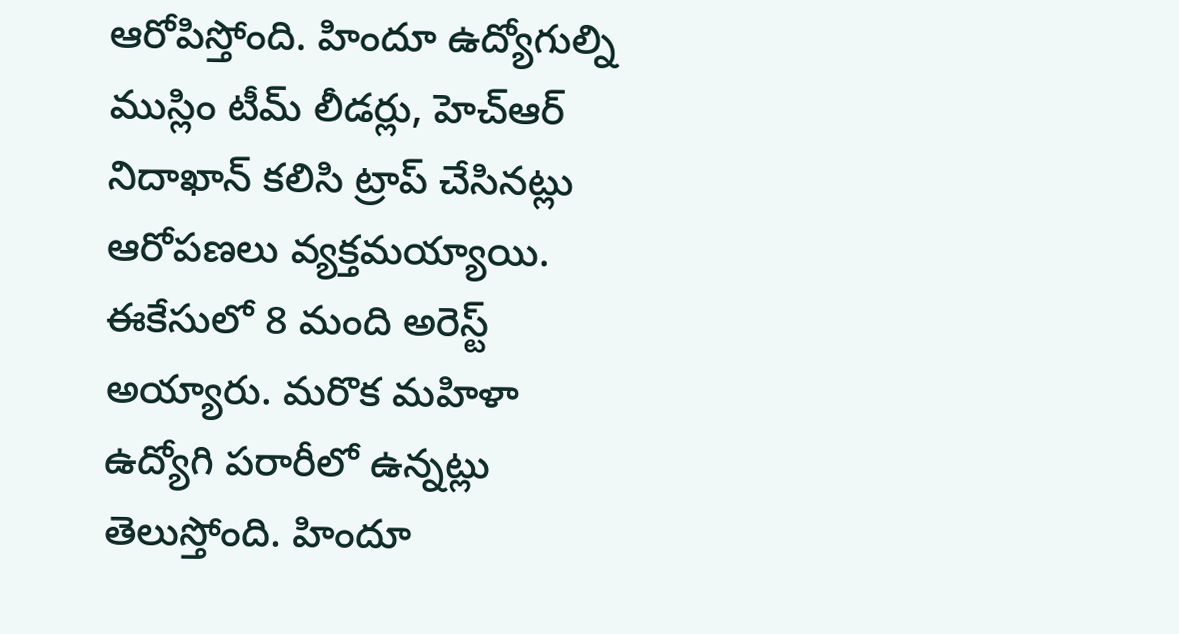ఆరోపిస్తోంది. హిందూ ఉద్యోగుల్ని ముస్లిం టీమ్ లీడర్లు, హెచ్‌ఆర్ నిదాఖాన్ కలిసి ట్రాప్ చేసినట్లు ఆరోపణలు వ్యక్తమయ్యాయి. ఈకేసులో 8 మంది అరెస్ట్ అయ్యారు. మరొక మహిళా ఉద్యోగి పరారీలో ఉన్నట్లు తెలుస్తోంది. హిందూ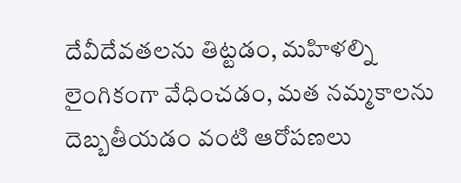దేవీదేవతలను తిట్టడం, మహిళల్ని లైంగికంగా వేధించడం, మత నమ్మకాలను దెబ్బతీయడం వంటి ఆరోపణలు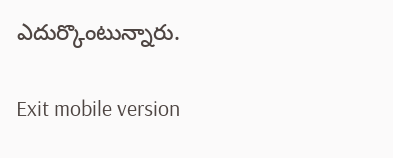ఎదుర్కొంటున్నారు.

Exit mobile version